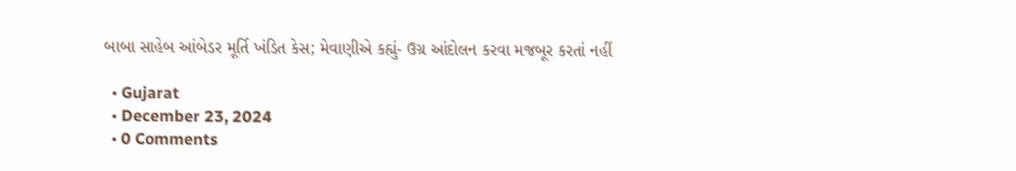બાબા સાહેબ આંબેડર મૂર્તિ ખંડિત કેસ; મેવાણીએ કહ્યું- ઉગ્ર આંદોલન કરવા મજબૂર કરતાં નહીં

  • Gujarat
  • December 23, 2024
  • 0 Comments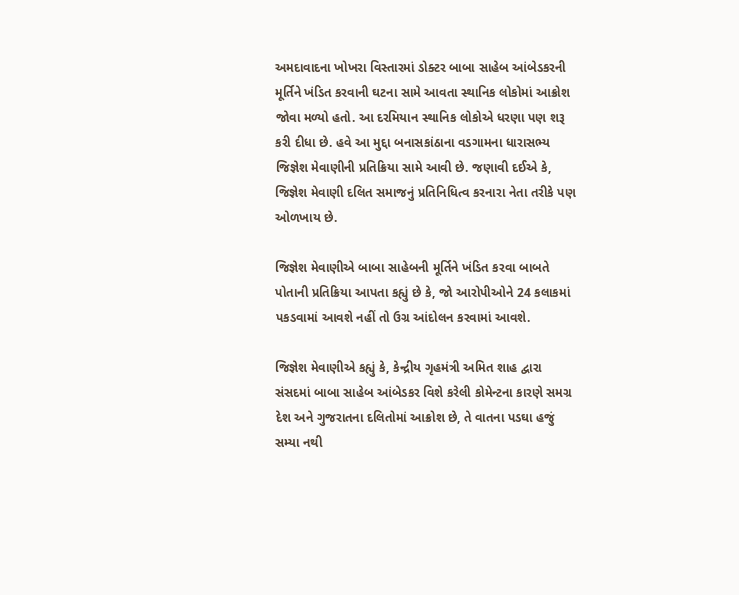અમદાવાદના ખોખરા વિસ્તારમાં ડોક્ટર બાબા સાહેબ આંબેડકરની મૂર્તિને ખંડિત કરવાની ઘટના સામે આવતા સ્થાનિક લોકોમાં આક્રોશ જોવા મળ્યો હતો. આ દરમિયાન સ્થાનિક લોકોએ ધરણા પણ શરૂ કરી દીધા છે. હવે આ મુદ્દા બનાસકાંઠાના વડગામના ધારાસભ્ય જિજ્ઞેશ મેવાણીની પ્રતિક્રિયા સામે આવી છે. જણાવી દઈએ કે, જિજ્ઞેશ મેવાણી દલિત સમાજનું પ્રતિનિધિત્વ કરનારા નેતા તરીકે પણ ઓળખાય છે.

જિજ્ઞેશ મેવાણીએ બાબા સાહેબની મૂર્તિને ખંડિત કરવા બાબતે પોતાની પ્રતિક્રિયા આપતા કહ્યું છે કે, જો આરોપીઓને 24 કલાકમાં પકડવામાં આવશે નહીં તો ઉગ્ર આંદોલન કરવામાં આવશે.

જિજ્ઞેશ મેવાણીએ કહ્યું કે, કેન્દ્રીય ગૃહમંત્રી અમિત શાહ દ્વારા સંસદમાં બાબા સાહેબ આંબેડકર વિશે કરેલી કોમેન્ટના કારણે સમગ્ર દેશ અને ગુજરાતના દલિતોમાં આક્રોશ છે, તે વાતના પડઘા હજું સમ્યા નથી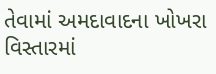તેવામાં અમદાવાદના ખોખરા વિસ્તારમાં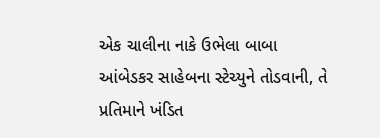એક ચાલીના નાકે ઉભેલા બાબા આંબેડકર સાહેબના સ્ટેચ્યુને તોડવાની, તે પ્રતિમાને ખંડિત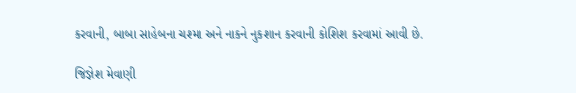કરવાની, બાબા સાહેબના ચશ્મા અને નાકને નુકશાન કરવાની કોશિશ કરવામાં આવી છે.

જિજ્ઞેશ મેવાણી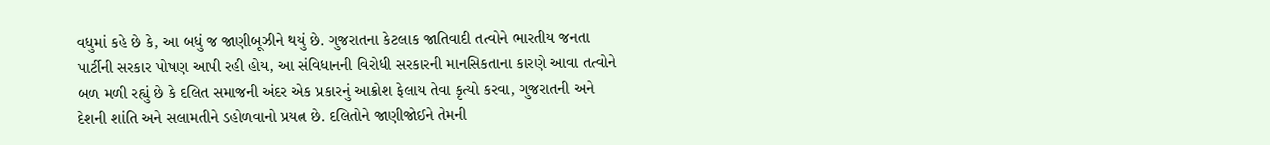વધુમાં કહે છે કે, આ બધું જ જાણીબૂઝીને થયું છે. ગુજરાતના કેટલાક જાતિવાદી તત્વોને ભારતીય જનતા પાર્ટીની સરકાર પોષણ આપી રહી હોય, આ સંવિધાનની વિરોધી સરકારની માનસિકતાના કારણે આવા તત્વોને બળ મળી રહ્યું છે કે દલિત સમાજની અંદર એક પ્રકારનું આક્રોશ ફેલાય તેવા કૃત્યો કરવા, ગુજરાતની અને દેશની શાંતિ અને સલામતીને ડહોળવાનો પ્રયત્ન છે. દલિતોને જાણીજોઈને તેમની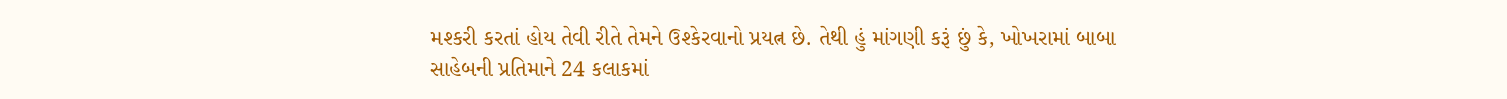મશ્કરી કરતાં હોય તેવી રીતે તેમને ઉશ્કેરવાનો પ્રયત્ન છે. તેથી હું માંગણી કરૂં છું કે, ખોખરામાં બાબા સાહેબની પ્રતિમાને 24 કલાકમાં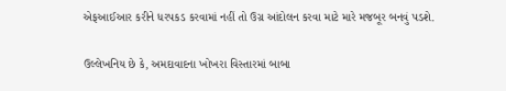એફઆઈઆર કરીને ધરપકડ કરવામાં નહીં તો ઉગ્ર આંદોલન કરવા માટે મારે મજબૂર બનવું પડશે.

ઉલ્લેખનિય છે કે, અમદાવાદના ખોખરા વિસ્તારમાં બાબા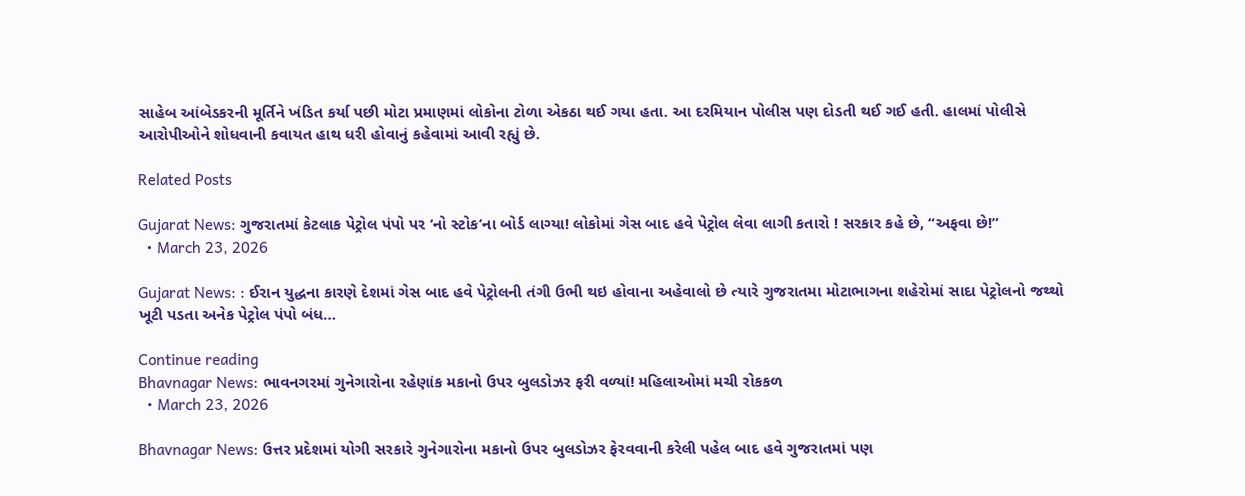સાહેબ આંબેડકરની મૂર્તિને ખંડિત કર્યા પછી મોટા પ્રમાણમાં લોકોના ટોળા એકઠા થઈ ગયા હતા. આ દરમિયાન પોલીસ પણ દોડતી થઈ ગઈ હતી. હાલમાં પોલીસે આરોપીઓને શોધવાની કવાયત હાથ ધરી હોવાનું કહેવામાં આવી રહ્યું છે.

Related Posts

Gujarat News: ગુજરાતમાં કેટલાક પેટ્રોલ પંપો પર ‘નો સ્ટોક’ના બોર્ડ લાગ્યા! લોકોમાં ગેસ બાદ હવે પેટ્રોલ લેવા લાગી કતારો ! સરકાર કહે છે, “અફવા છે!”
  • March 23, 2026

Gujarat News: : ઈરાન યુદ્ધના કારણે દેશમાં ગેસ બાદ હવે પેટ્રોલની તંગી ઉભી થઇ હોવાના અહેવાલો છે ત્યારે ગુજરાતમા મોટાભાગના શહેરોમાં સાદા પેટ્રોલનો જથ્થો ખૂટી પડતા અનેક પેટ્રોલ પંપો બંધ…

Continue reading
Bhavnagar News: ભાવનગરમાં ગુનેગારોના રહેણાંક મકાનો ઉપર બુલડોઝર ફરી વળ્યાં! મહિલાઓમાં મચી રોકકળ
  • March 23, 2026

Bhavnagar News: ઉત્તર પ્રદેશમાં યોગી સરકારે ગુનેગારોના મકાનો ઉપર બુલડોઝર ફેરવવાની કરેલી પહેલ બાદ હવે ગુજરાતમાં પણ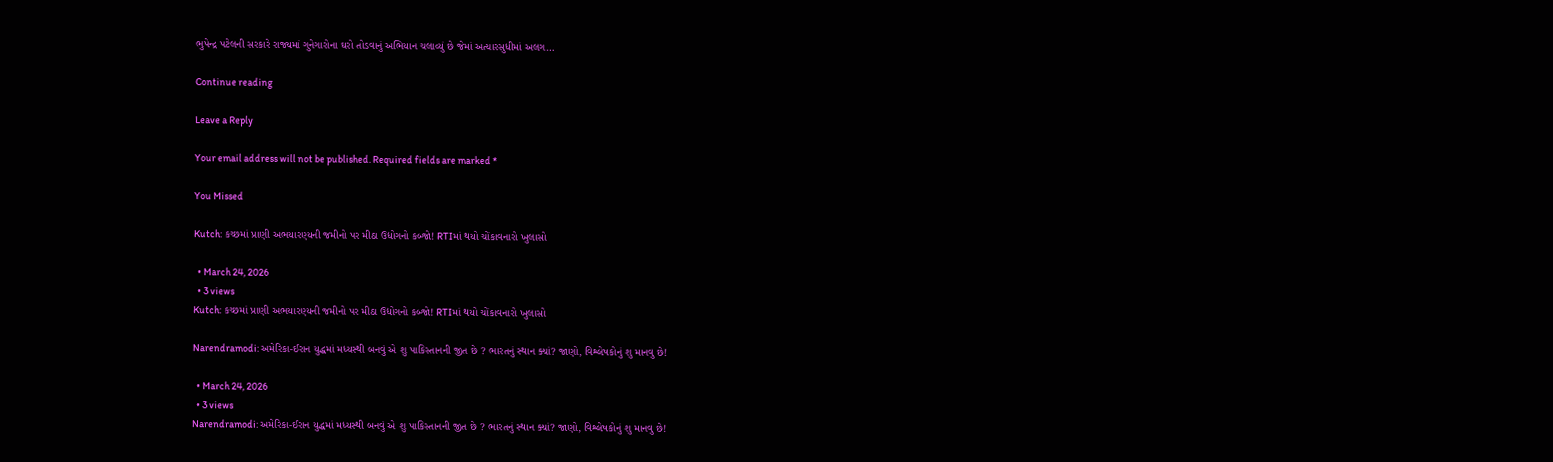ભુપેન્દ્ર પટેલની સરકારે રાજ્યમાં ગુનેગારોના ઘરો તોડવાનું અભિયાન ચલાવ્યું છે જેમાં અત્યારસુધીમાં અલગ…

Continue reading

Leave a Reply

Your email address will not be published. Required fields are marked *

You Missed

Kutch: કચ્છમાં પ્રાણી અભયારણ્યની જમીનો પર મીઠા ઉદ્યોગનો કબ્જો! RTIમાં થયો ચોંકાવનારો ખુલાસો

  • March 24, 2026
  • 3 views
Kutch: કચ્છમાં પ્રાણી અભયારણ્યની જમીનો પર મીઠા ઉદ્યોગનો કબ્જો! RTIમાં થયો ચોંકાવનારો ખુલાસો

Narendramodi: અમેરિકા-ઈરાન યુદ્ધમાં મધ્યસ્થી બનવું એ શુ પાકિસ્તાનની જીત છે ? ભારતનું સ્થાન ક્યાં? જાણો, વિશ્લેષકોનું શુ માનવુ છે!

  • March 24, 2026
  • 3 views
Narendramodi: અમેરિકા-ઈરાન યુદ્ધમાં મધ્યસ્થી બનવું એ શુ પાકિસ્તાનની જીત છે ? ભારતનું સ્થાન ક્યાં? જાણો, વિશ્લેષકોનું શુ માનવુ છે!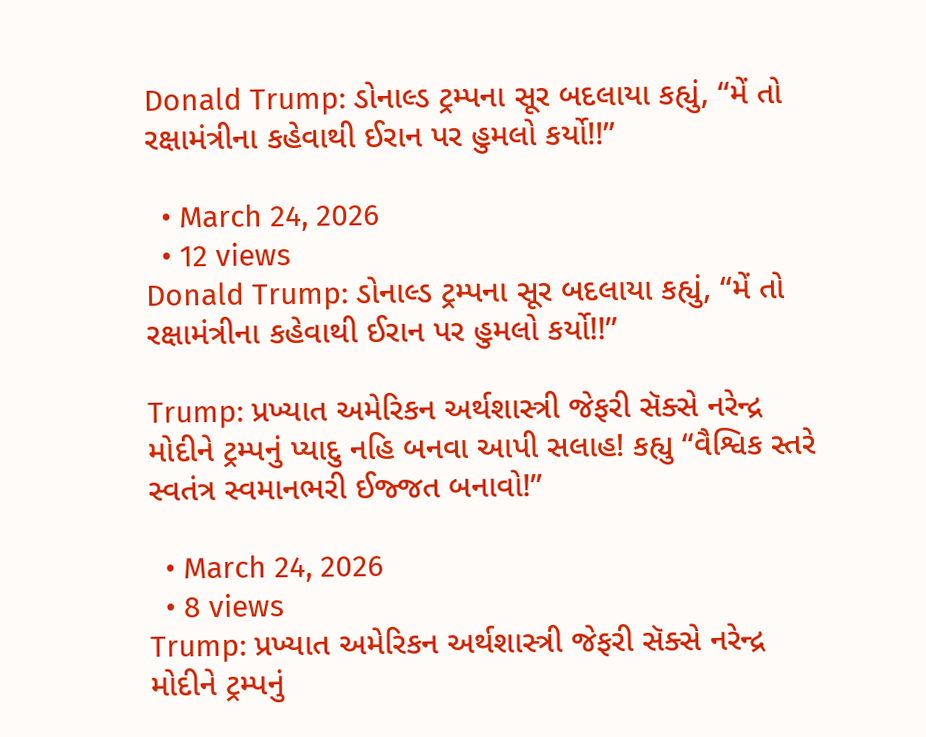Donald Trump: ડોનાલ્ડ ટ્રમ્પના સૂર બદલાયા કહ્યું, “મેં તો રક્ષામંત્રીના કહેવાથી ઈરાન પર હુમલો કર્યો!!”

  • March 24, 2026
  • 12 views
Donald Trump: ડોનાલ્ડ ટ્રમ્પના સૂર બદલાયા કહ્યું, “મેં તો રક્ષામંત્રીના કહેવાથી ઈરાન પર હુમલો કર્યો!!”

Trump: પ્રખ્યાત અમેરિકન અર્થશાસ્ત્રી જેફરી સૅક્સે નરેન્દ્ર મોદીને ટ્રમ્પનું પ્યાદુ નહિ બનવા આપી સલાહ! કહ્યુ “વૈશ્વિક સ્તરે સ્વતંત્ર સ્વમાનભરી ઈજ્જત બનાવો!”

  • March 24, 2026
  • 8 views
Trump: પ્રખ્યાત અમેરિકન અર્થશાસ્ત્રી જેફરી સૅક્સે નરેન્દ્ર મોદીને ટ્રમ્પનું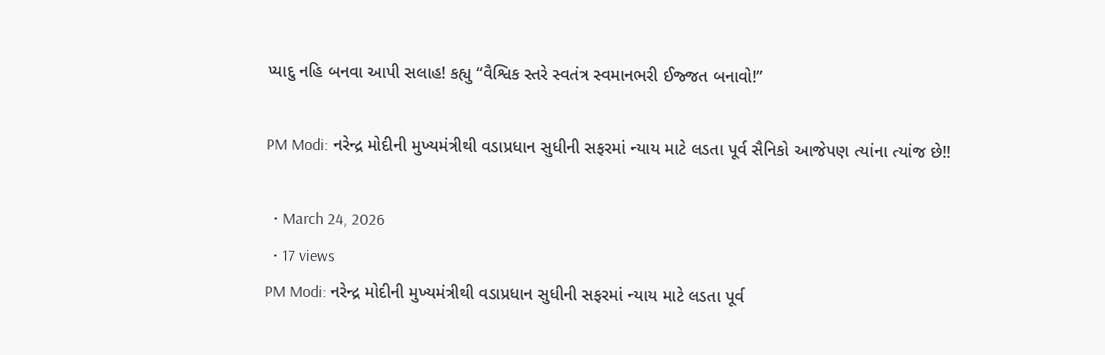પ્યાદુ નહિ બનવા આપી સલાહ! કહ્યુ “વૈશ્વિક સ્તરે સ્વતંત્ર સ્વમાનભરી ઈજ્જત બનાવો!”

PM Modi: નરેન્દ્ર મોદીની મુખ્યમંત્રીથી વડાપ્રધાન સુધીની સફરમાં ન્યાય માટે લડતા પૂર્વ સૈનિકો આજેપણ ત્યાંના ત્યાંજ છે!!

  • March 24, 2026
  • 17 views
PM Modi: નરેન્દ્ર મોદીની મુખ્યમંત્રીથી વડાપ્રધાન સુધીની સફરમાં ન્યાય માટે લડતા પૂર્વ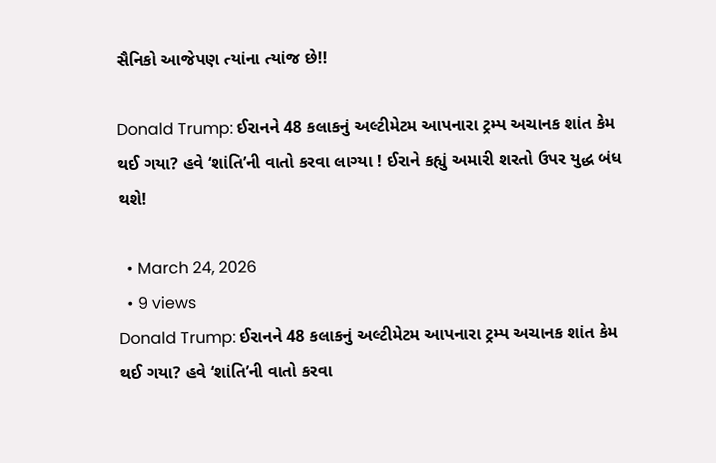સૈનિકો આજેપણ ત્યાંના ત્યાંજ છે!!

Donald Trump: ઈરાનને 48 કલાકનું અલ્ટીમેટમ આપનારા ટ્રમ્પ અચાનક શાંત કેમ થઈ ગયા? હવે ‘શાંતિ’ની વાતો કરવા લાગ્યા ! ઈરાને કહ્યું અમારી શરતો ઉપર યુદ્ધ બંધ થશે!

  • March 24, 2026
  • 9 views
Donald Trump: ઈરાનને 48 કલાકનું અલ્ટીમેટમ આપનારા ટ્રમ્પ અચાનક શાંત કેમ થઈ ગયા? હવે ‘શાંતિ’ની વાતો કરવા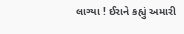લાગ્યા ! ઈરાને કહ્યું અમારી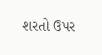શરતો ઉપર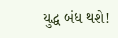યુદ્ધ બંધ થશે!